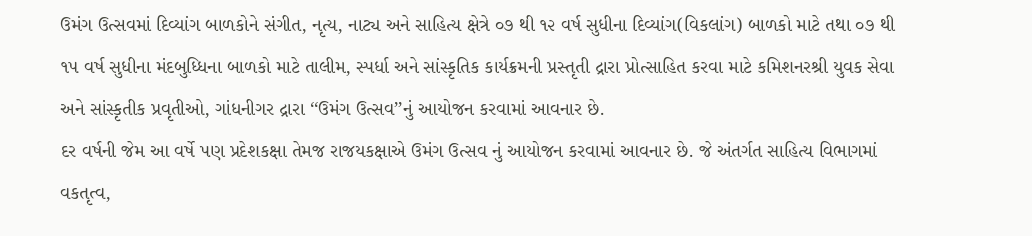ઉમંગ ઉત્સવમાં દિવ્યાંગ બાળકોને સંગીત, નૃત્ય, નાટ્ય અને સાહિત્ય ક્ષેત્રે ૦૭ થી ૧૨ વર્ષ સુધીના દિવ્યાંગ(વિકલાંગ) બાળકો માટે તથા ૦૭ થી ૧૫ વર્ષ સુધીના મંદબુધ્ધિના બાળકો માટે તાલીમ, સ્પર્ધા અને સાંસ્કૃતિક કાર્યક્રમની પ્રસ્તૃતી દ્રારા પ્રોત્સાહિત કરવા માટે કમિશનરશ્રી યુવક સેવા અને સાંસ્કૃતીક પ્રવૃતીઓ, ગાંધનીગર દ્રારા ‘‘ઉમંગ ઉત્સવ’’નું આયોજન કરવામાં આવનાર છે.
દર વર્ષની જેમ આ વર્ષે પણ પ્રદેશકક્ષા તેમજ રાજયકક્ષાએ ઉમંગ ઉત્સવ નું આયોજન કરવામાં આવનાર છે. જે અંતર્ગત સાહિત્ય વિભાગમાં વકતૃત્વ,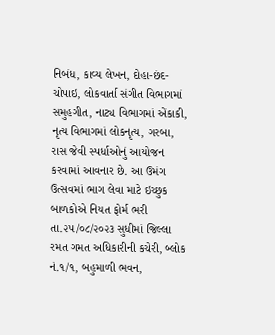નિબંધ, કાવ્ય લેખન, દોહા-છંદ-ચોપાઇ, લોકવાર્તા સંગીત વિભાગમાં સમુહગીત, નાટ્ય વિભાગમાં એંકાકી, નૃત્ય વિભાગમાં લોકનૃત્ય, ગરબા, રાસ જેવી સ્પર્ધાઓનું આયોજન કરવામાં આવનાર છે. આ ઉમંગ ઉત્સવમાં ભાગ લેવા માટે ઇચ્છુક બાળકોએ નિયત ફોર્મ ભરી તા.૨૫/૦૮/૨૦૨૩ સુધીમાં જિલ્લા રમત ગમત અધિકારીની કચેરી, બ્લોક નં.૧/૧, બહુમાળી ભવન,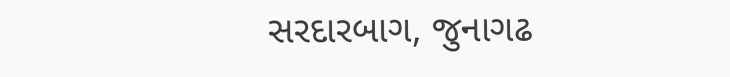સરદારબાગ, જુનાગઢ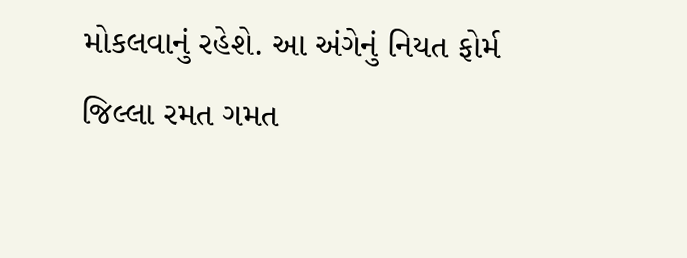મોકલવાનું રહેશે. આ અંગેનું નિયત ફોર્મ જિલ્લા રમત ગમત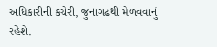અધિકારીની કચેરી, જુનાગઢથી મેળવવાનું રહેશે.